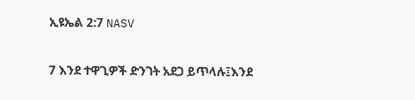ኢዩኤል 2:7 NASV

7 እንደ ተዋጊዎች ድንገት አደጋ ይጥላሉ፤እንደ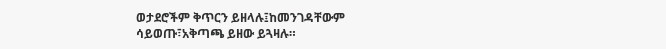ወታደሮችም ቅጥርን ይዘላሉ፤ከመንገዳቸውም ሳይወጡ፣አቅጣጫ ይዘው ይጓዛሉ።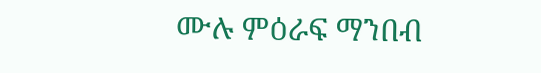ሙሉ ምዕራፍ ማንበብ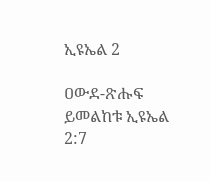ኢዩኤል 2

ዐውደ-ጽሑፍ ይመልከቱ ኢዩኤል 2:7